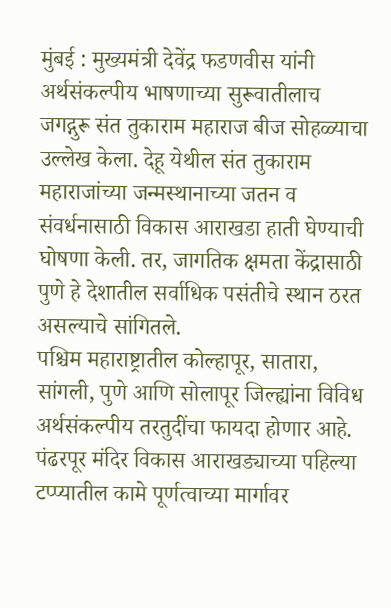मुंबई : मुख्यमंत्री देवेंद्र फडणवीस यांनी अर्थसंकल्पीय भाषणाच्या सुरूवातीलाच जगद्गुरू संत तुकाराम महाराज बीज सोहळ्याचा उल्लेख केला. देहू येथील संत तुकाराम महाराजांच्या जन्मस्थानाच्या जतन व संवर्धनासाठी विकास आराखडा हाती घेण्याची घोषणा केली. तर, जागतिक क्षमता केंद्रासाठी पुणे हे देशातील सर्वाधिक पसंतीचे स्थान ठरत असल्याचे सांगितले.
पश्चिम महाराष्ट्रातील कोल्हापूर, सातारा, सांगली, पुणे आणि सोलापूर जिल्ह्यांना विविध अर्थसंकल्पीय तरतुदींचा फायदा होणार आहे. पंढरपूर मंदिर विकास आराखड्याच्या पहिल्या टप्प्यातील कामे पूर्णत्वाच्या मार्गावर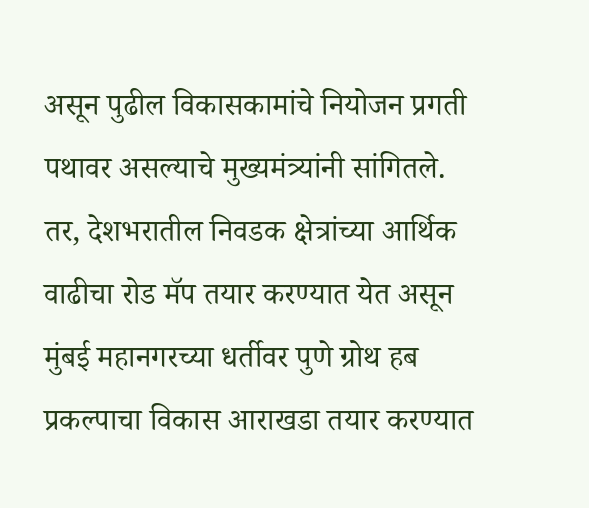असून पुढील विकासकामांचे नियोजन प्रगती पथावर असल्याचे मुख्यमंत्र्यांनी सांगितले. तर, देशभरातील निवडक क्षेत्रांच्या आर्थिक वाढीचा रोड मॅप तयार करण्यात येत असून मुंबई महानगरच्या धर्तीवर पुणे ग्रोथ हब प्रकल्पाचा विकास आराखडा तयार करण्यात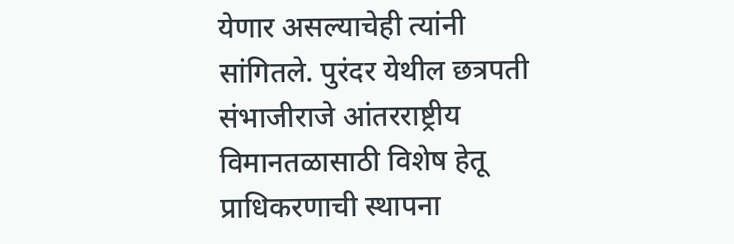येणार असल्याचेही त्यांनी सांगितले. पुरंदर येथील छत्रपती संभाजीराजे आंतरराष्ट्रीय विमानतळासाठी विशेष हेतू प्राधिकरणाची स्थापना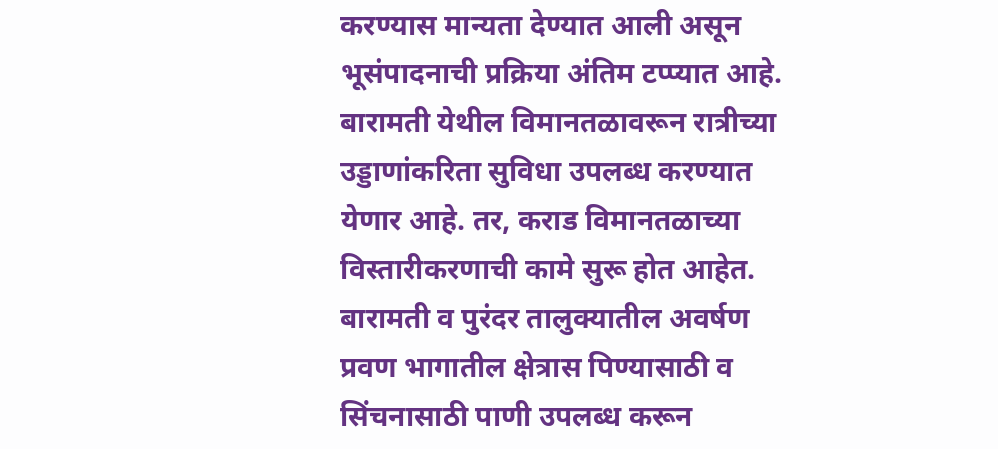करण्यास मान्यता देण्यात आली असून भूसंपादनाची प्रक्रिया अंतिम टप्प्यात आहे. बारामती येथील विमानतळावरून रात्रीच्या उड्डाणांकरिता सुविधा उपलब्ध करण्यात येणार आहे. तर, कराड विमानतळाच्या विस्तारीकरणाची कामे सुरू होत आहेत.
बारामती व पुरंदर तालुक्यातील अवर्षण प्रवण भागातील क्षेत्रास पिण्यासाठी व सिंचनासाठी पाणी उपलब्ध करून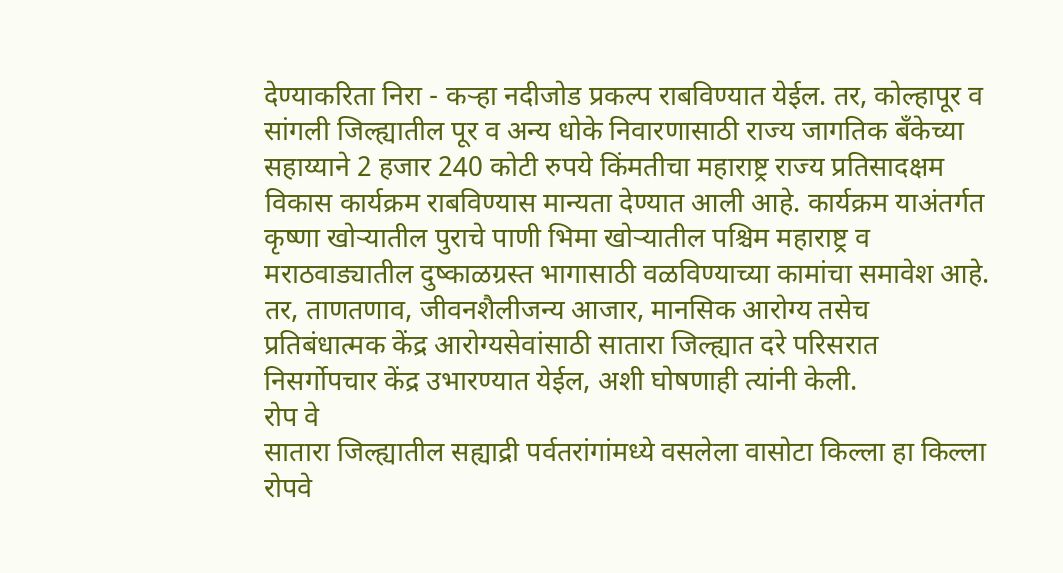देण्याकरिता निरा - कऱ्हा नदीजोड प्रकल्प राबविण्यात येईल. तर, कोल्हापूर व सांगली जिल्ह्यातील पूर व अन्य धोके निवारणासाठी राज्य जागतिक बँकेच्या सहाय्याने 2 हजार 240 कोटी रुपये किंमतीचा महाराष्ट्र राज्य प्रतिसादक्षम विकास कार्यक्रम राबविण्यास मान्यता देण्यात आली आहे. कार्यक्रम याअंतर्गत कृष्णा खोऱ्यातील पुराचे पाणी भिमा खोऱ्यातील पश्चिम महाराष्ट्र व मराठवाड्यातील दुष्काळग्रस्त भागासाठी वळविण्याच्या कामांचा समावेश आहे. तर, ताणतणाव, जीवनशैलीजन्य आजार, मानसिक आरोग्य तसेच प्रतिबंधात्मक केंद्र आरोग्यसेवांसाठी सातारा जिल्ह्यात दरे परिसरात निसर्गोपचार केंद्र उभारण्यात येईल, अशी घोषणाही त्यांनी केली.
रोप वे
सातारा जिल्ह्यातील सह्याद्री पर्वतरांगांमध्ये वसलेला वासोटा किल्ला हा किल्ला रोपवे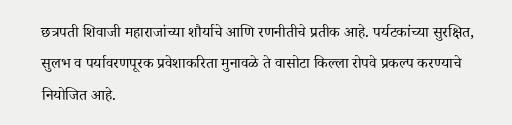छत्रपती शिवाजी महाराजांच्या शौर्याचे आणि रणनीतीचे प्रतीक आहे. पर्यटकांच्या सुरक्षित, सुलभ व पर्यावरणपूरक प्रवेशाकरिता मुनावळे ते वासोटा किल्ला रोपवे प्रकल्प करण्याचे नियोजित आहे.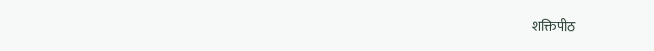शक्तिपीठ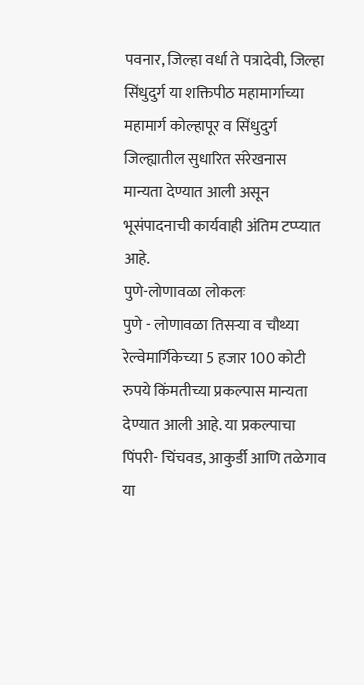पवनार, जिल्हा वर्धा ते पत्रादेवी, जिल्हा सिंधुदुर्ग या शक्तिपीठ महामार्गाच्या महामार्ग कोल्हापूर व सिंधुदुर्ग जिल्ह्यातील सुधारित संरेखनास मान्यता देण्यात आली असून भूसंपादनाची कार्यवाही अंतिम टप्प्यात आहे.
पुणे-लोणावळा लोकलः
पुणे - लोणावळा तिसऱ्या व चौथ्या रेल्वेमार्गिकेच्या 5 हजार 100 कोटी रुपये किंमतीच्या प्रकल्पास मान्यता देण्यात आली आहे. या प्रकल्पाचा पिंपरी- चिंचवड, आकुर्डी आणि तळेगाव या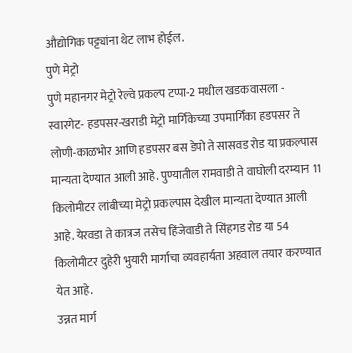औद्योगिक पट्ट्यांना थेट लाभ होईल.
पुणे मेट्रो
पुणे महानगर मेट्रो रेल्वे प्रकल्प टप्पा-2 मधील खडकवासला - स्वारगेट- हडपसर-खराडी मेट्रो मार्गिकेच्या उपमार्गिका हडपसर ते लोणी-काळभोर आणि हडपसर बस डेपो ते सासवड रोड या प्रकल्पास मान्यता देण्यात आली आहे. पुण्यातील रामवाडी ते वाघोली दरम्यान 11 किलोमीटर लांबीच्या मेट्रो प्रकल्पास देखील मान्यता देण्यात आली आहे. येरवडा ते कात्रज तसेच हिंजेवाडी ते सिंहगड रोड या 54 किलोमीटर दुहेरी भुयारी मार्गाचा व्यवहार्यता अहवाल तयार करण्यात येत आहे.
उन्नत मार्ग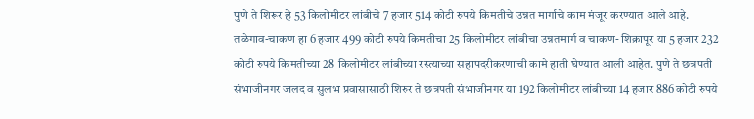पुणे ते शिरूर हे 53 किलोमीटर लांबीचे 7 हजार 514 कोटी रुपये किमतीचे उन्नत मार्गाचे काम मंजूर करण्यात आले आहे. तळेगाव-चाकण हा 6 हजार 499 कोटी रुपये किमतीचा 25 किलोमीटर लांबीचा उन्नतमार्ग व चाकण- शिक्रापूर या 5 हजार 232 कोटी रुपये किमतीच्या 28 किलोमीटर लांबीच्या रस्त्याच्या सहापदरीकरणाची कामे हाती घेण्यात आली आहेत. पुणे ते छत्रपती संभाजीनगर जलद व सुलभ प्रवासासाठी शिरुर ते छत्रपती संभाजीनगर या 192 किलोमीटर लांबीच्या 14 हजार 886 कोटी रुपये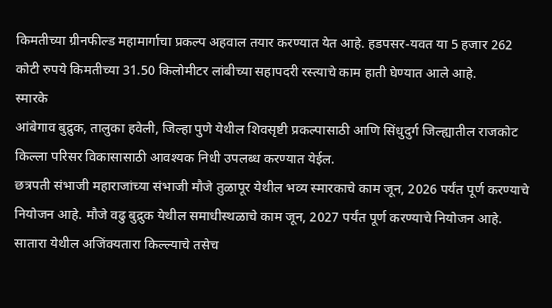किमतीच्या ग्रीनफील्ड महामार्गाचा प्रकल्प अहवाल तयार करण्यात येत आहे. हडपसर-यवत या 5 हजार 262 कोटी रुपये किमतीच्या 31.50 किलोमीटर लांबीच्या सहापदरी रस्त्याचे काम हाती घेण्यात आले आहे.
स्मारके
आंबेगाव बुद्रुक, तालुका हवेली, जिल्हा पुणे येथील शिवसृष्टी प्रकल्पासाठी आणि सिंधुदुर्ग जिल्ह्यातील राजकोट किल्ला परिसर विकासासाठी आवश्यक निधी उपलब्ध करण्यात येईल.
छत्रपती संभाजी महाराजांच्या संभाजी मौजे तुळापूर येथील भव्य स्मारकाचे काम जून, 2026 पर्यंत पूर्ण करण्याचे नियोजन आहे. मौजे वढु बुद्रुक येथील समाधीस्थळाचे काम जून, 2027 पर्यंत पूर्ण करण्याचे नियोजन आहे.
सातारा येथील अजिंक्यतारा किल्ल्याचे तसेच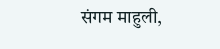संगम माहुली,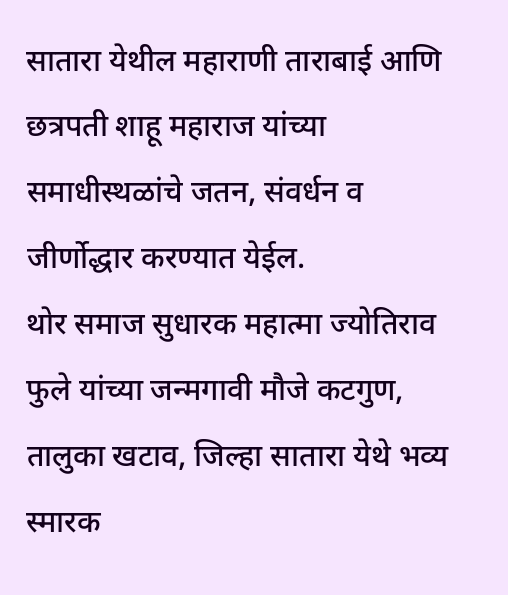सातारा येथील महाराणी ताराबाई आणि छत्रपती शाहू महाराज यांच्या समाधीस्थळांचे जतन, संवर्धन व जीर्णोद्धार करण्यात येईल.
थोर समाज सुधारक महात्मा ज्योतिराव फुले यांच्या जन्मगावी मौजे कटगुण, तालुका खटाव, जिल्हा सातारा येथे भव्य स्मारक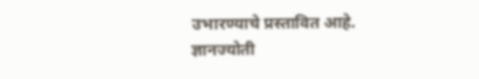उभारण्याचे प्रस्तावित आहे.
ज्ञानज्योती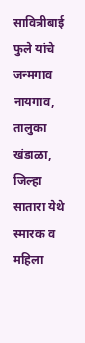सावित्रीबाई फुले यांचे जन्मगाव नायगाव, तालुका खंडाळा, जिल्हा सातारा येथे स्मारक व महिला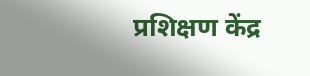प्रशिक्षण केंद्र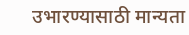उभारण्यासाठी मान्यता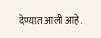देण्यात आली आहे.